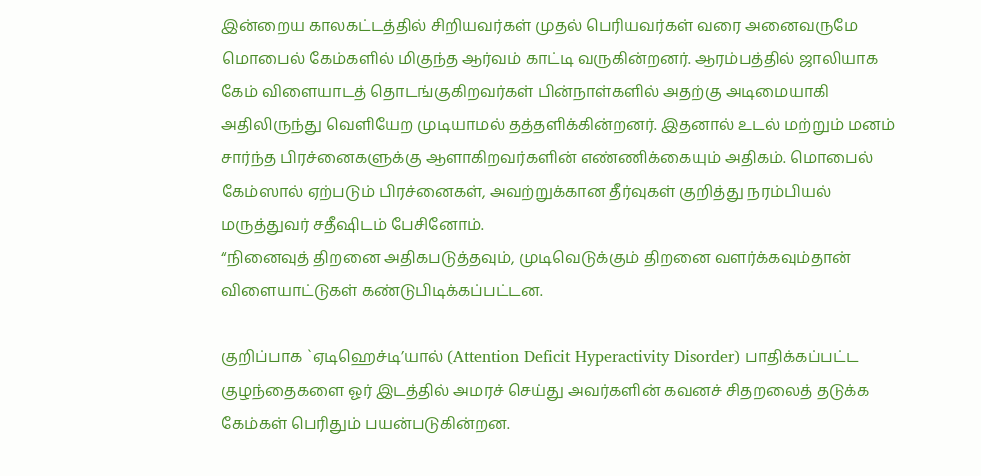இன்றைய காலகட்டத்தில் சிறியவர்கள் முதல் பெரியவர்கள் வரை அனைவருமே மொபைல் கேம்களில் மிகுந்த ஆர்வம் காட்டி வருகின்றனர். ஆரம்பத்தில் ஜாலியாக கேம் விளையாடத் தொடங்குகிறவர்கள் பின்நாள்களில் அதற்கு அடிமையாகி அதிலிருந்து வெளியேற முடியாமல் தத்தளிக்கின்றனர். இதனால் உடல் மற்றும் மனம் சார்ந்த பிரச்னைகளுக்கு ஆளாகிறவர்களின் எண்ணிக்கையும் அதிகம். மொபைல் கேம்ஸால் ஏற்படும் பிரச்னைகள், அவற்றுக்கான தீர்வுகள் குறித்து நரம்பியல் மருத்துவர் சதீஷிடம் பேசினோம்.
“நினைவுத் திறனை அதிகபடுத்தவும், முடிவெடுக்கும் திறனை வளர்க்கவும்தான் விளையாட்டுகள் கண்டுபிடிக்கப்பட்டன.

குறிப்பாக `ஏடிஹெச்டி’யால் (Attention Deficit Hyperactivity Disorder) பாதிக்கப்பட்ட குழந்தைகளை ஓர் இடத்தில் அமரச் செய்து அவர்களின் கவனச் சிதறலைத் தடுக்க கேம்கள் பெரிதும் பயன்படுகின்றன.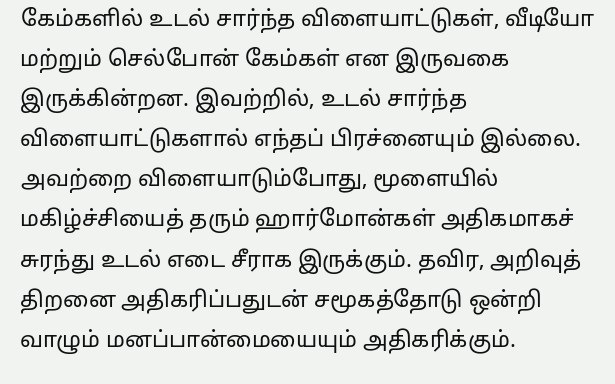கேம்களில் உடல் சார்ந்த விளையாட்டுகள், வீடியோ மற்றும் செல்போன் கேம்கள் என இருவகை இருக்கின்றன. இவற்றில், உடல் சார்ந்த விளையாட்டுகளால் எந்தப் பிரச்னையும் இல்லை. அவற்றை விளையாடும்போது, மூளையில் மகிழ்ச்சியைத் தரும் ஹார்மோன்கள் அதிகமாகச் சுரந்து உடல் எடை சீராக இருக்கும். தவிர, அறிவுத் திறனை அதிகரிப்பதுடன் சமூகத்தோடு ஒன்றி வாழும் மனப்பான்மையையும் அதிகரிக்கும்.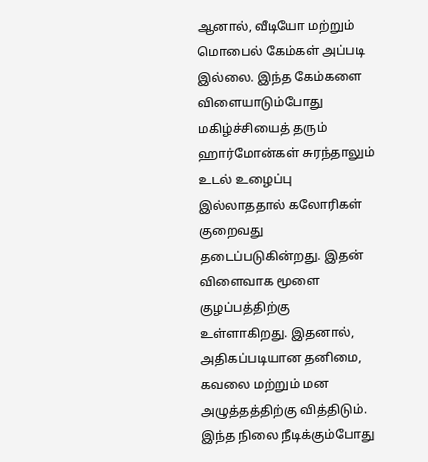ஆனால், வீடியோ மற்றும் மொபைல் கேம்கள் அப்படி இல்லை. இந்த கேம்களை விளையாடும்போது மகிழ்ச்சியைத் தரும் ஹார்மோன்கள் சுரந்தாலும் உடல் உழைப்பு இல்லாததால் கலோரிகள் குறைவது தடைப்படுகின்றது. இதன் விளைவாக மூளை குழப்பத்திற்கு உள்ளாகிறது. இதனால், அதிகப்படியான தனிமை, கவலை மற்றும் மன அழுத்தத்திற்கு வித்திடும்.
இந்த நிலை நீடிக்கும்போது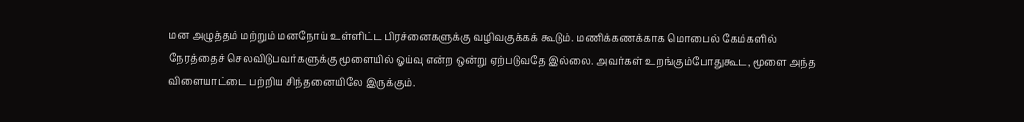மன அழுத்தம் மற்றும் மனநோய் உள்ளிட்ட பிரச்னைகளுக்கு வழிவகுக்கக் கூடும். மணிக்கணக்காக மொபைல் கேம்களில் நேரத்தைச் செலவிடுபவர்களுக்கு மூளையில் ஓய்வு என்ற ஒன்று ஏற்படுவதே இல்லை. அவர்கள் உறங்கும்போதுகூட, மூளை அந்த விளையாட்டை பற்றிய சிந்தனையிலே இருக்கும்.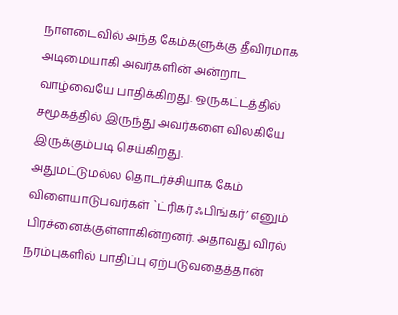நாளடைவில் அந்த கேம்களுக்கு தீவிரமாக அடிமையாகி அவர்களின் அன்றாட வாழ்வையே பாதிக்கிறது. ஒருகட்டத்தில் சமூகத்தில் இருந்து அவர்களை விலகியே இருக்கும்படி செய்கிறது.
அதுமட்டுமல்ல தொடர்ச்சியாக கேம் விளையாடுபவர்கள் `ட்ரிகர் ஃபிங்கர்’ எனும் பிரச்னைக்குள்ளாகின்றனர். அதாவது விரல் நரம்புகளில் பாதிப்பு ஏற்படுவதைத்தான்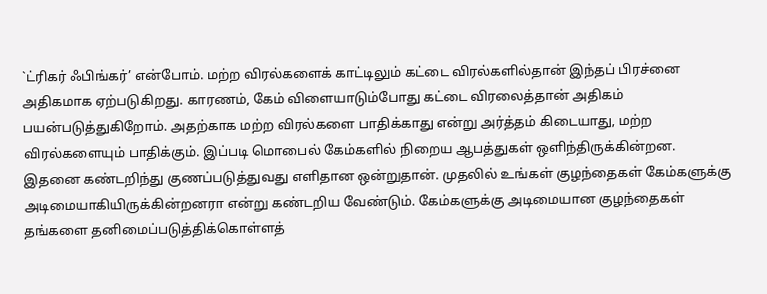`ட்ரிகர் ஃபிங்கர்’ என்போம். மற்ற விரல்களைக் காட்டிலும் கட்டை விரல்களில்தான் இந்தப் பிரச்னை அதிகமாக ஏற்படுகிறது. காரணம், கேம் விளையாடும்போது கட்டை விரலைத்தான் அதிகம் பயன்படுத்துகிறோம். அதற்காக மற்ற விரல்களை பாதிக்காது என்று அர்த்தம் கிடையாது, மற்ற விரல்களையும் பாதிக்கும். இப்படி மொபைல் கேம்களில் நிறைய ஆபத்துகள் ஒளிந்திருக்கின்றன.
இதனை கண்டறிந்து குணப்படுத்துவது எளிதான ஒன்றுதான். முதலில் உங்கள் குழந்தைகள் கேம்களுக்கு அடிமையாகியிருக்கின்றனரா என்று கண்டறிய வேண்டும். கேம்களுக்கு அடிமையான குழந்தைகள் தங்களை தனிமைப்படுத்திக்கொள்ளத்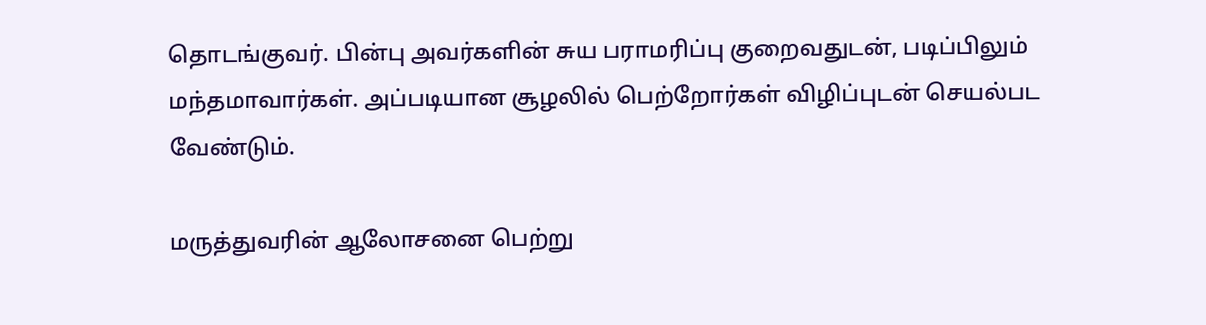தொடங்குவர். பின்பு அவர்களின் சுய பராமரிப்பு குறைவதுடன், படிப்பிலும் மந்தமாவார்கள். அப்படியான சூழலில் பெற்றோர்கள் விழிப்புடன் செயல்பட வேண்டும்.

மருத்துவரின் ஆலோசனை பெற்று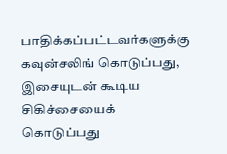பாதிக்கப்பட்டவர்களுக்கு கவுன்சலிங் கொடுப்பது, இசையுடன் கூடிய சிகிச்சையைக் கொடுப்பது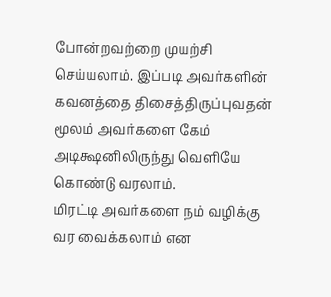போன்றவற்றை முயற்சி செய்யலாம். இப்படி அவர்களின் கவனத்தை திசைத்திருப்புவதன் மூலம் அவர்களை கேம் அடிக்ஷனிலிருந்து வெளியே கொண்டு வரலாம்.
மிரட்டி அவர்களை நம் வழிக்கு வர வைக்கலாம் என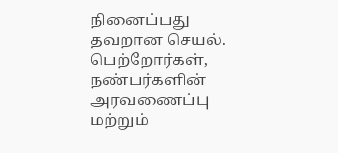நினைப்பது தவறான செயல். பெற்றோர்கள், நண்பர்களின் அரவணைப்பு மற்றும்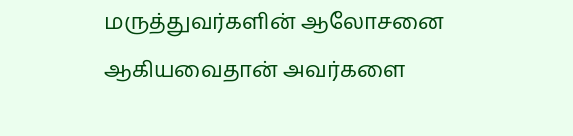மருத்துவர்களின் ஆலோசனை ஆகியவைதான் அவர்களை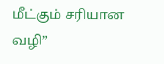மீட்கும் சரியான வழி”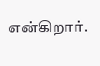என்கிறார்.